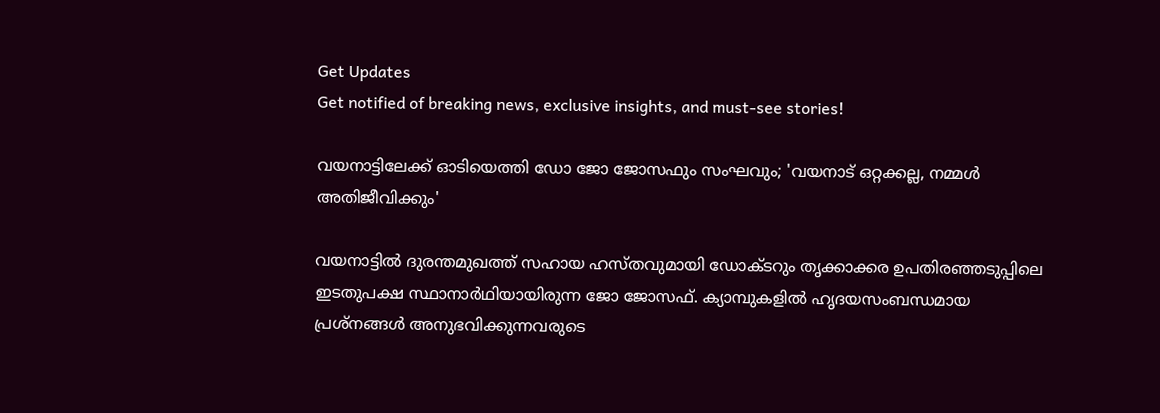Get Updates
Get notified of breaking news, exclusive insights, and must-see stories!

വയനാട്ടിലേക്ക് ഓടിയെത്തി ഡോ ജോ ജോസഫും സംഘവും; 'വയനാട് ഒറ്റക്കല്ല, നമ്മൾ അതിജീവിക്കും'

വയനാട്ടിൽ ദുരന്തമുഖത്ത് സഹായ ഹസ്തവുമായി ഡോക്ടറും തൃക്കാക്കര ഉപതിരഞ്ഞടുപ്പിലെ ഇടതുപക്ഷ സ്ഥാനാർഥിയായിരുന്ന ജോ ജോസഫ്. ക്യാമ്പുകളിൽ ഹൃദയസംബന്ധമായ പ്രശ്നങ്ങൾ അനുഭവിക്കുന്നവരുടെ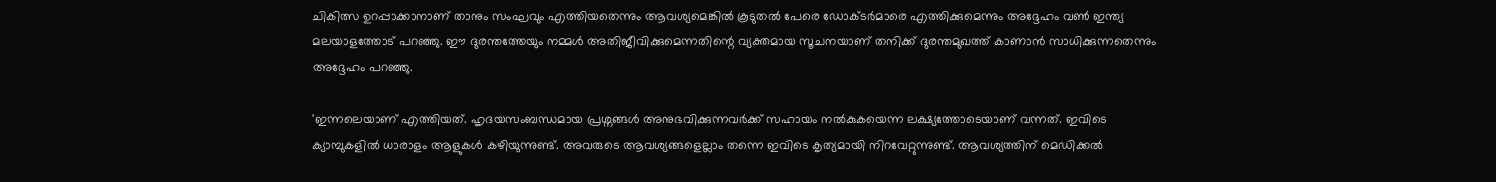ചികിത്സ ഉറപ്പാക്കാനാണ് താനും സംഘവും എത്തിയതെന്നും ആവശ്യമെങ്കിൽ കൂടുതൽ പേരെ ഡോക്ടർമാരെ എത്തിക്കുമെന്നും അദ്ദേഹം വൺ ഇന്ത്യ മലയാളത്തോട് പറഞ്ഞു. ഈ ദുരന്തത്തേയും നമ്മൾ അതിജീവിക്കുമെന്നതിന്റെ വ്യക്തമായ സൂചനയാണ് തനിക്ക് ദുരന്തമുഖത്ത് കാണാൻ സാധിക്കുന്നതെന്നും അദ്ദേഹം പറഞ്ഞു.

'ഇന്നലെയാണ് എത്തിയത്. ഹൃദയസംബന്ധമായ പ്രശ്നങ്ങൾ അനുഭവിക്കുന്നവർക്ക് സഹായം നൽകുകയെന്ന ലക്ഷ്യത്തോടെയാണ് വന്നത്. ഇവിടെ ക്യാമ്പുകളിൽ ധാരാളം ആളുകൾ കഴിയുന്നുണ്ട്. അവരുടെ ആവശ്യങ്ങളെല്ലാം തന്നെ ഇവിടെ കൃത്യമായി നിറവേറ്റുന്നുണ്ട്. ആവശ്യത്തിന് മെഡിക്കൽ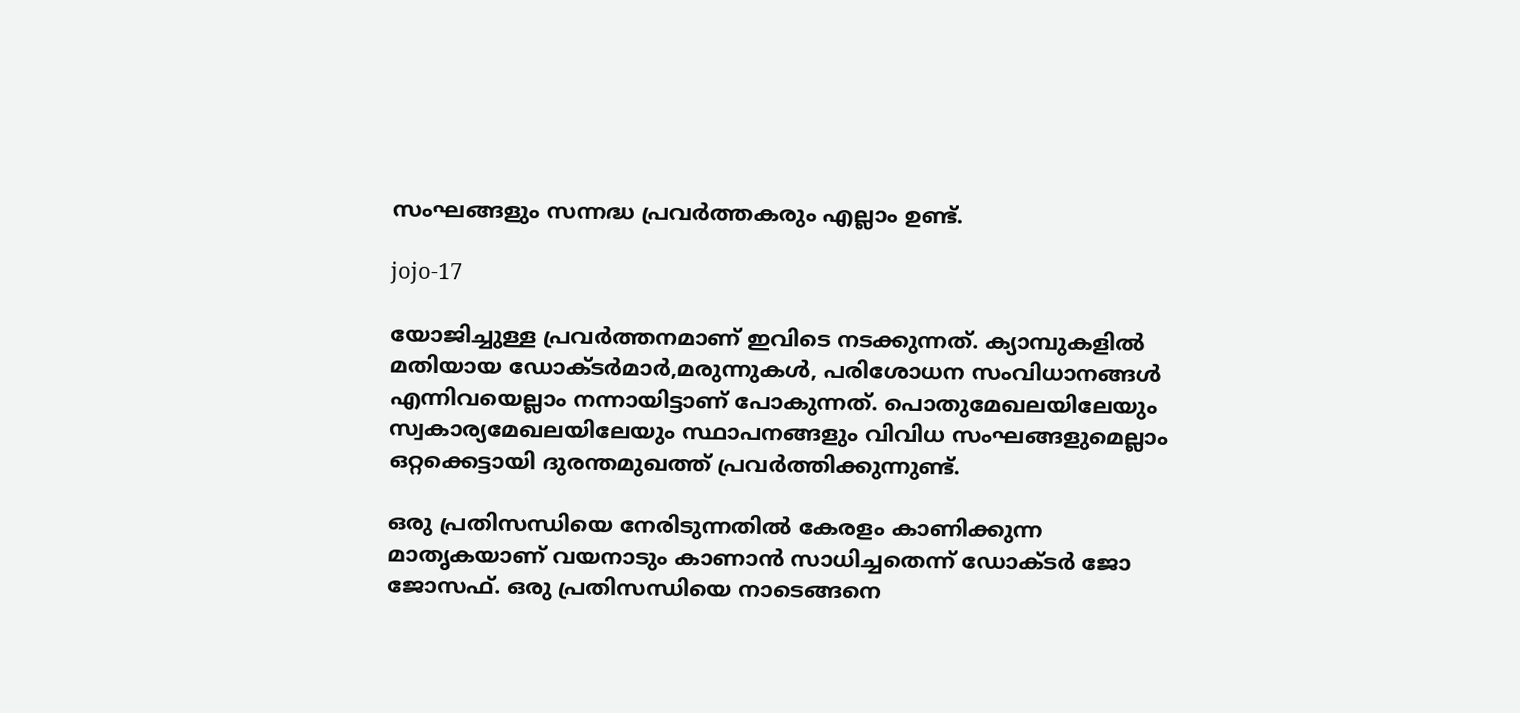സംഘങ്ങളും സന്നദ്ധ പ്രവർത്തകരും എല്ലാം ഉണ്ട്.

jojo-17

യോജിച്ചുള്ള പ്രവർത്തനമാണ് ഇവിടെ നടക്കുന്നത്. ക്യാമ്പുകളിൽ മതിയായ ഡോക്ടർമാർ,മരുന്നുകൾ, പരിശോധന സംവിധാനങ്ങൾ എന്നിവയെല്ലാം നന്നായിട്ടാണ് പോകുന്നത്. പൊതുമേഖലയിലേയും സ്വകാര്യമേഖലയിലേയും സ്ഥാപനങ്ങളും വിവിധ സംഘങ്ങളുമെല്ലാം ഒറ്റക്കെട്ടായി ദുരന്തമുഖത്ത് പ്രവർത്തിക്കുന്നുണ്ട്.

ഒരു പ്രതിസന്ധിയെ നേരിടുന്നതിൽ കേരളം കാണിക്കുന്ന മാതൃകയാണ് വയനാടും കാണാൻ സാധിച്ചതെന്ന് ഡോക്ടർ ജോ ജോസഫ്. ഒരു പ്രതിസന്ധിയെ നാടെങ്ങനെ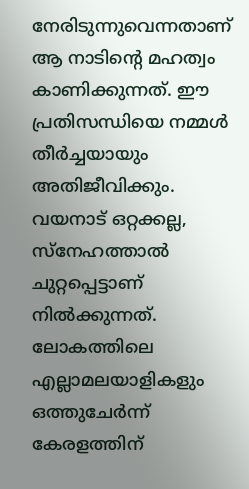നേരിടുന്നുവെന്നതാണ് ആ നാടിന്റെ മഹത്വം കാണിക്കുന്നത്. ഈ പ്രതിസന്ധിയെ നമ്മൾ തീർച്ചയായും അതിജീവിക്കും. വയനാട് ഒറ്റക്കല്ല, സ്നേഹത്താൽ ചുറ്റപ്പെട്ടാണ് നിൽക്കുന്നത്. ലോകത്തിലെ എല്ലാമലയാളികളും ഒത്തുചേർന്ന് കേരളത്തിന്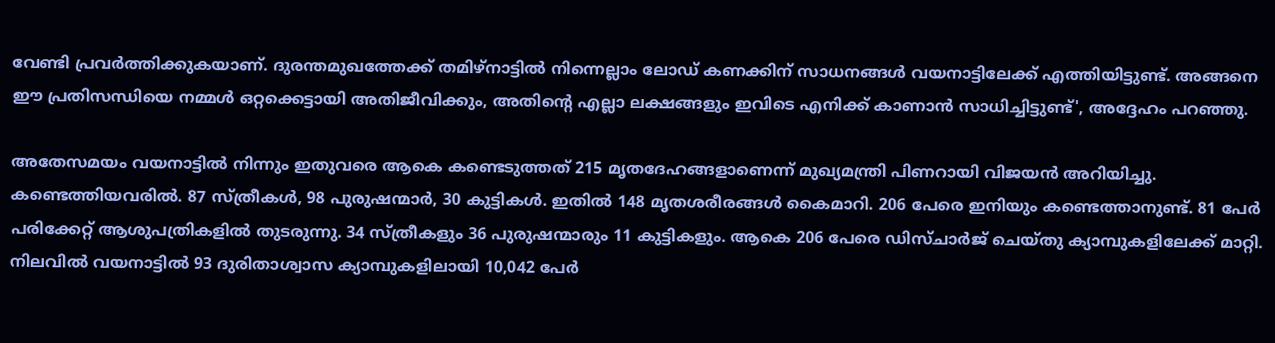വേണ്ടി പ്രവർത്തിക്കുകയാണ്. ദുരന്തമുഖത്തേക്ക് തമിഴ്നാട്ടിൽ നിന്നെല്ലാം ലോഡ് കണക്കിന് സാധനങ്ങൾ വയനാട്ടിലേക്ക് എത്തിയിട്ടുണ്ട്. അങ്ങനെ ഈ പ്രതിസന്ധിയെ നമ്മൾ ഒറ്റക്കെട്ടായി അതിജീവിക്കും, അതിന്‍റെ എല്ലാ ലക്ഷങ്ങളും ഇവിടെ എനിക്ക് കാണാൻ സാധിച്ചിട്ടുണ്ട്', അദ്ദേഹം പറഞ്ഞു.

അതേസമയം വയനാട്ടിൽ നിന്നും ഇതുവരെ ആകെ കണ്ടെടുത്തത് 215 മൃതദേഹങ്ങളാണെന്ന് മുഖ്യമന്ത്രി പിണറായി വിജയൻ അറിയിച്ചു. കണ്ടെത്തിയവരിൽ. 87 സ്ത്രീകള്‍, 98 പുരുഷന്മാര്‍, 30 കുട്ടികള്‍. ഇതില്‍ 148 മൃതശരീരങ്ങള്‍ കൈമാറി. 206 പേരെ ഇനിയും കണ്ടെത്താനുണ്ട്. 81 പേര്‍ പരിക്കേറ്റ് ആശുപത്രികളില്‍ തുടരുന്നു. 34 സ്ത്രീകളും 36 പുരുഷന്മാരും 11 കുട്ടികളും. ആകെ 206 പേരെ ഡിസ്ചാര്‍ജ് ചെയ്തു ക്യാമ്പുകളിലേക്ക് മാറ്റി. നിലവില്‍ വയനാട്ടില്‍ 93 ദുരിതാശ്വാസ ക്യാമ്പുകളിലായി 10,042 പേര്‍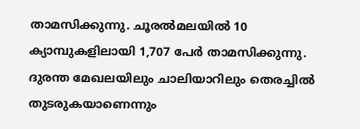താമസിക്കുന്നു. ചൂരല്‍മലയില്‍ 10 ക്യാമ്പുകളിലായി 1,707 പേര്‍ താമസിക്കുന്നു.
ദുരന്ത മേഖലയിലും ചാലിയാറിലും തെരച്ചില്‍ തുടരുകയാണെന്നും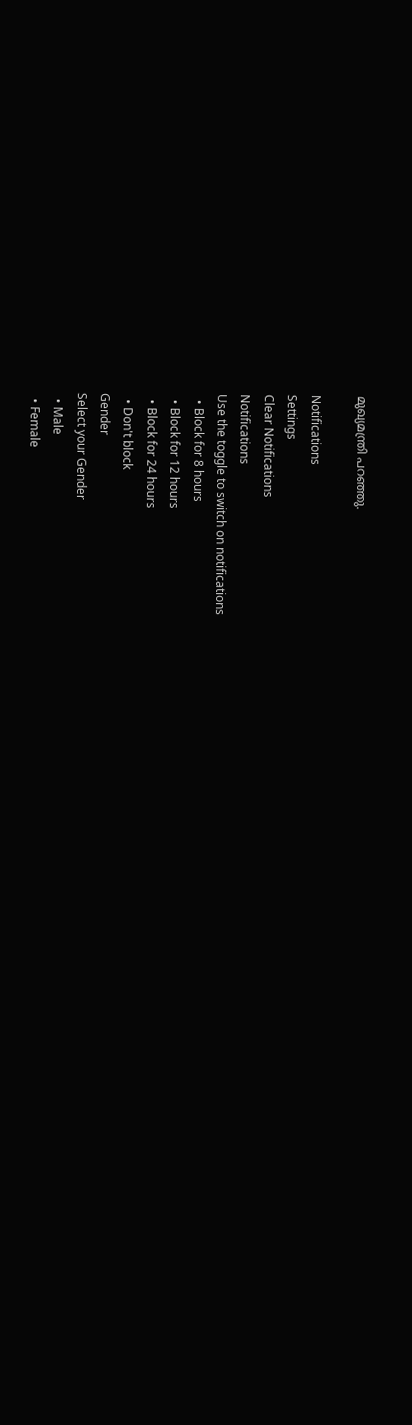മുഖ്യമന്ത്രി പറഞ്ഞു.

Notifications
Settings
Clear Notifications
Notifications
Use the toggle to switch on notifications
  • Block for 8 hours
  • Block for 12 hours
  • Block for 24 hours
  • Don't block
Gender
Select your Gender
  • Male
  • Female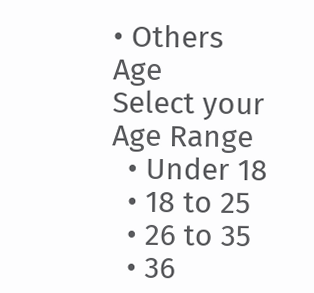• Others
Age
Select your Age Range
  • Under 18
  • 18 to 25
  • 26 to 35
  • 36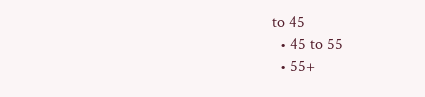to 45
  • 45 to 55
  • 55+